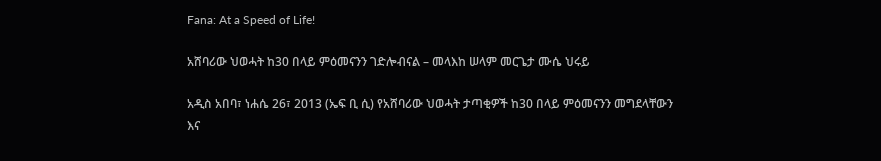Fana: At a Speed of Life!

አሸባሪው ህወሓት ከ30 በላይ ምዕመናንን ገድሎብናል – መላእከ ሠላም መርጌታ ሙሴ ህሩይ

አዲስ አበባ፣ ነሐሴ 26፣ 2013 (ኤፍ ቢ ሲ) የአሸባሪው ህወሓት ታጣቂዎች ከ30 በላይ ምዕመናንን መግደላቸውን እና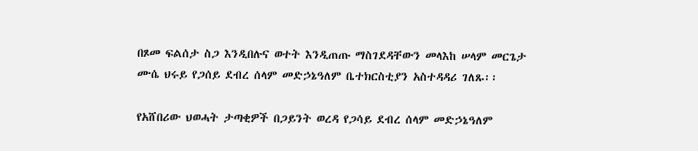በጾመ ፍልሰታ ስጋ እንዲበሉና ወተት እንዲጠጡ ማስገደዳቸውን መላእከ ሠላም መርጌታ ሙሴ ህሩይ የጋሰይ ደብረ ሰላም መድኃኔዓለም ቤተክርስቲያን አስተዳዳሪ ገለጹ፡፡

የአሸበሪው ህወሓት ታጣቂዎች በጋይንት ወረዳ የጋሳይ ደብረ ሰላም መድኃኔዓለም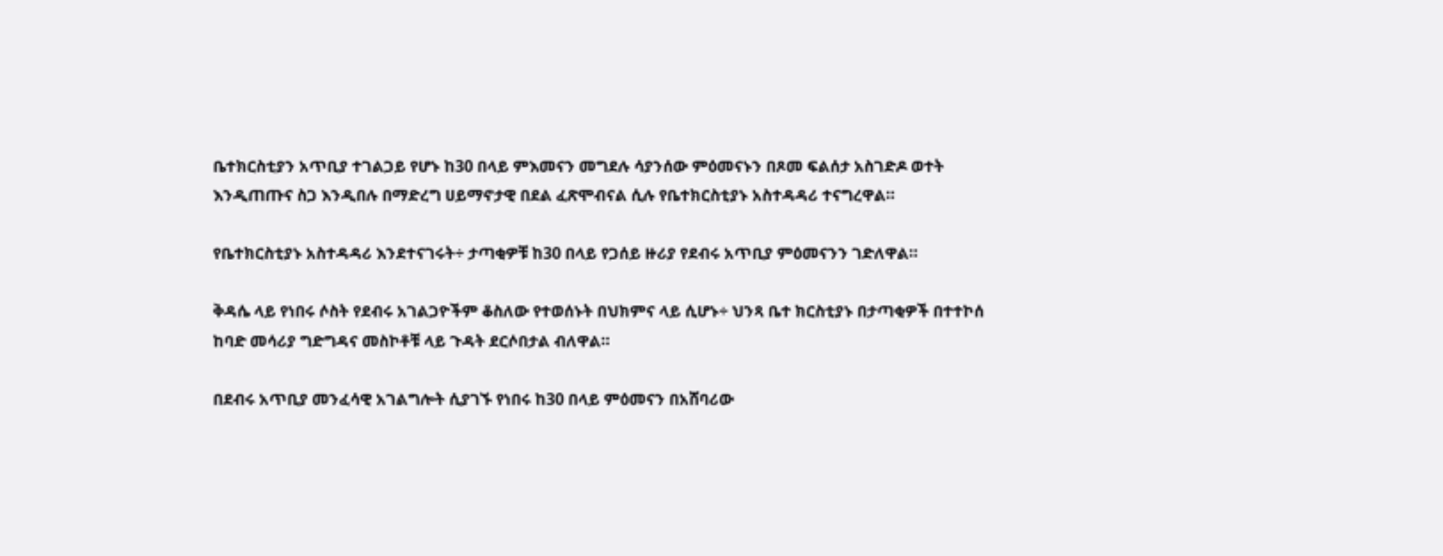ቤተክርስቲያን አጥቢያ ተገልጋይ የሆኑ ከ30 በላይ ምእመናን መግደሉ ሳያንሰው ምዕመናኑን በጾመ ፍልሰታ አስገድዶ ወተት እንዲጠጡና ስጋ እንዲበሉ በማድረግ ሀይማኖታዊ በደል ፈጽሞብናል ሲሉ የቤተክርስቲያኑ አስተዳዳሪ ተናግረዋል።

የቤተክርስቲያኑ አስተዳዳሪ እንደተናገሩት÷ ታጣቂዎቹ ከ30 በላይ የጋሰይ ዙሪያ የደብሩ አጥቢያ ምዕመናንን ገድለዋል።

ቅዳሴ ላይ የነበሩ ሶስት የደብሩ አገልጋዮችም ቆስለው የተወሰኑት በህክምና ላይ ሲሆኑ÷ ህንጻ ቤተ ክርስቲያኑ በታጣቂዎች በተተኮሰ ከባድ መሳሪያ ግድግዳና መስኮቶቹ ላይ ጉዳት ደርሶበታል ብለዋል።

በደብሩ አጥቢያ መንፈሳዊ አገልግሎት ሲያገኙ የነበሩ ከ30 በላይ ምዕመናን በአሸባሪው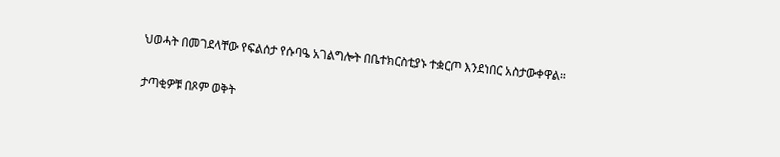ህወሓት በመገደላቸው የፍልሰታ የሱባዔ አገልግሎት በቤተክርስቲያኑ ተቋርጦ እንደነበር አስታውቀዋል።

ታጣቂዎቹ በጾም ወቅት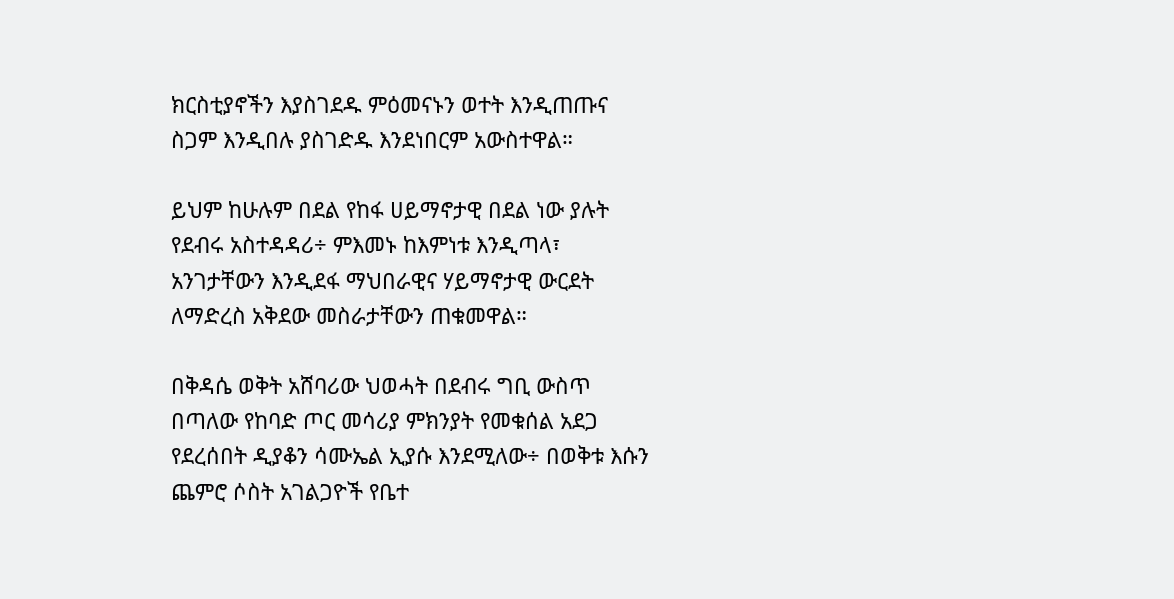ክርስቲያኖችን እያስገደዱ ምዕመናኑን ወተት እንዲጠጡና ስጋም እንዲበሉ ያስገድዱ እንደነበርም አውስተዋል።

ይህም ከሁሉም በደል የከፋ ሀይማኖታዊ በደል ነው ያሉት የደብሩ አስተዳዳሪ÷ ምእመኑ ከእምነቱ እንዲጣላ፣ አንገታቸውን እንዲደፋ ማህበራዊና ሃይማኖታዊ ውርደት ለማድረስ አቅደው መስራታቸውን ጠቁመዋል።

በቅዳሴ ወቅት አሸባሪው ህወሓት በደብሩ ግቢ ውስጥ በጣለው የከባድ ጦር መሳሪያ ምክንያት የመቁሰል አደጋ የደረሰበት ዲያቆን ሳሙኤል ኢያሱ እንደሚለው÷ በወቅቱ እሱን ጨምሮ ሶስት አገልጋዮች የቤተ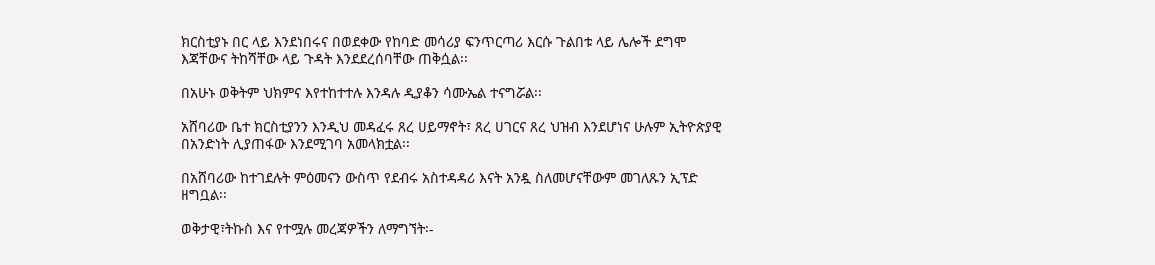ክርስቲያኑ በር ላይ እንደነበሩና በወደቀው የከባድ መሳሪያ ፍንጥርጣሪ እርሱ ጉልበቱ ላይ ሌሎች ደግሞ እጃቸውና ትከሻቸው ላይ ጉዳት እንደደረሰባቸው ጠቅሷል፡፡

በአሁኑ ወቅትም ህክምና እየተከተተሉ እንዳሉ ዲያቆን ሳሙኤል ተናግሯል፡፡

አሸባሪው ቤተ ክርስቲያንን እንዲህ መዳፈሩ ጸረ ሀይማኖት፣ ጸረ ሀገርና ጸረ ህዝብ እንደሆነና ሁሉም ኢትዮጵያዊ በአንድነት ሊያጠፋው እንደሚገባ አመላክቷል፡፡

በአሸባሪው ከተገደሉት ምዕመናን ውስጥ የደብሩ አስተዳዳሪ እናት አንዷ ስለመሆናቸውም መገለጹን ኢፕድ ዘግቧል፡፡

ወቅታዊ፣ትኩስ እና የተሟሉ መረጃዎችን ለማግኘት፡-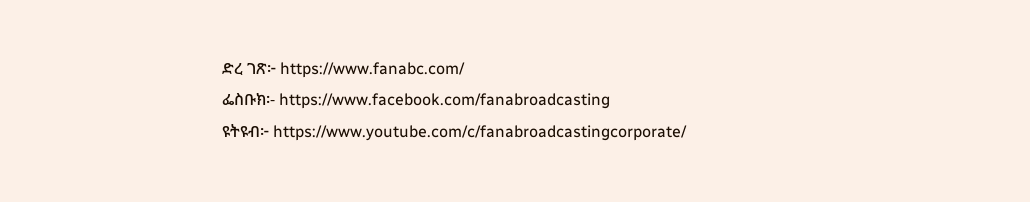ድረ ገጽ፦ https://www.fanabc.com/
ፌስቡክ፡- https://www.facebook.com/fanabroadcasting
ዩትዩብ፦ https://www.youtube.com/c/fanabroadcastingcorporate/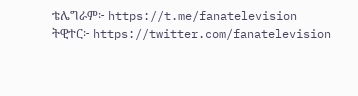ቴሌግራም፦ https://t.me/fanatelevision
ትዊተር፦ https://twitter.com/fanatelevision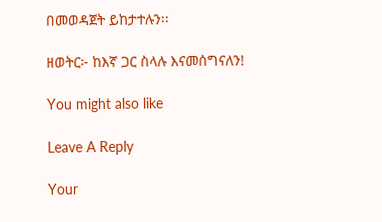በመወዳጀት ይከታተሉን፡፡

ዘወትር፦ ከእኛ ጋር ስላሉ እናመሰግናለን!

You might also like

Leave A Reply

Your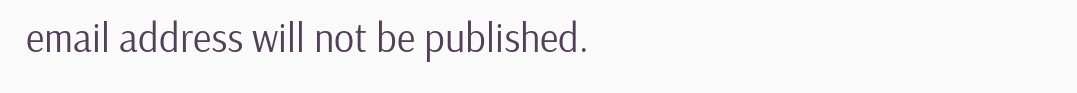email address will not be published.